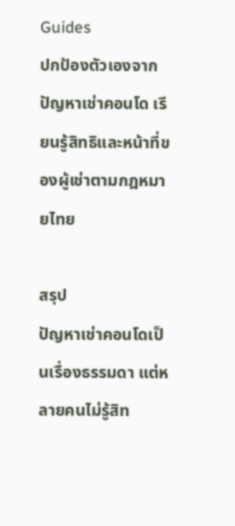Guides
ปกป้องตัวเองจากปัญหาเช่าคอนโด เรียนรู้สิทธิและหน้าที่ของผู้เช่าตามกฎหมายไทย

สรุป
ปัญหาเช่าคอนโดเป็นเรื่องธรรมดา แต่หลายคนไม่รู้สิท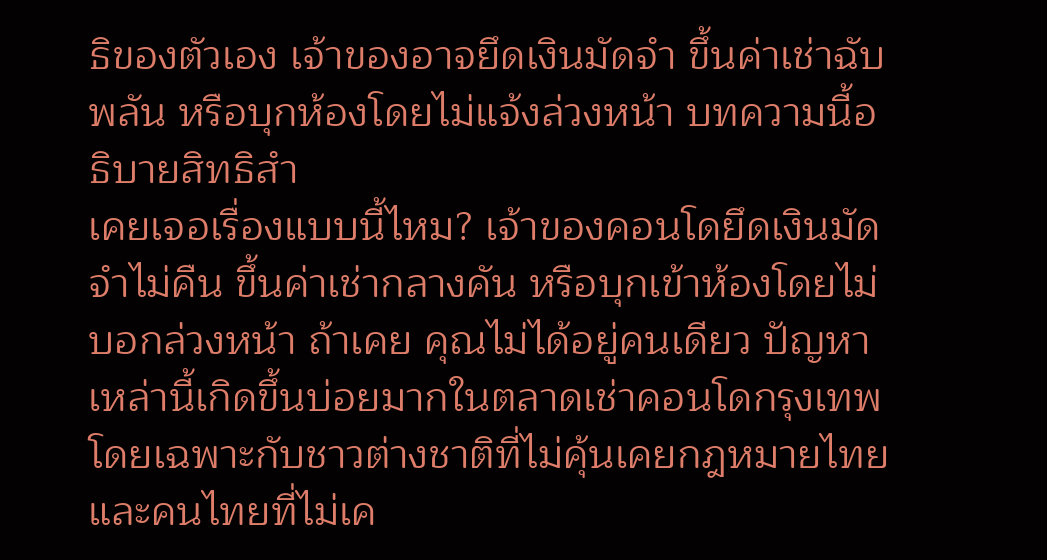ธิของตัวเอง เจ้าของอาจยึดเงินมัดจำ ขึ้นค่าเช่าฉับพลัน หรือบุกห้องโดยไม่แจ้งล่วงหน้า บทความนี้อธิบายสิทธิสำ
เคยเจอเรื่องแบบนี้ไหม? เจ้าของคอนโดยึดเงินมัดจำไม่คืน ขึ้นค่าเช่ากลางคัน หรือบุกเข้าห้องโดยไม่บอกล่วงหน้า ถ้าเคย คุณไม่ได้อยู่คนเดียว ปัญหาเหล่านี้เกิดขึ้นบ่อยมากในตลาดเช่าคอนโดกรุงเทพ โดยเฉพาะกับชาวต่างชาติที่ไม่คุ้นเคยกฎหมายไทย และคนไทยที่ไม่เค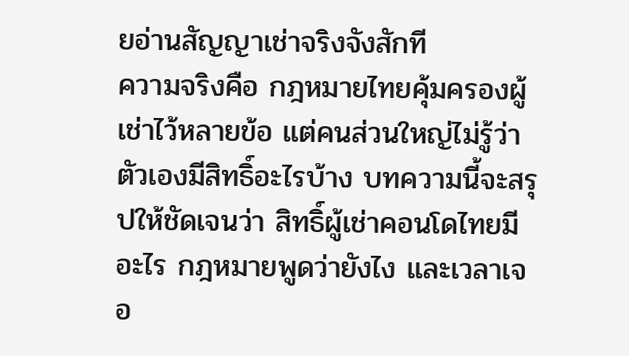ยอ่านสัญญาเช่าจริงจังสักที
ความจริงคือ กฎหมายไทยคุ้มครองผู้เช่าไว้หลายข้อ แต่คนส่วนใหญ่ไม่รู้ว่าตัวเองมีสิทธิ์อะไรบ้าง บทความนี้จะสรุปให้ชัดเจนว่า สิทธิ์ผู้เช่าคอนโดไทยมีอะไร กฎหมายพูดว่ายังไง และเวลาเจอ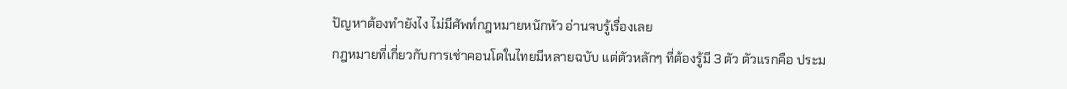ปัญหาต้องทำยังไง ไม่มีศัพท์กฎหมายหนักหัว อ่านจบรู้เรื่องเลย
กฎหมายที่เกี่ยวกับการเช่าคอนโดในไทยมีหลายฉบับ แต่ตัวหลักๆ ที่ต้องรู้มี 3 ตัว ตัวแรกคือ ประม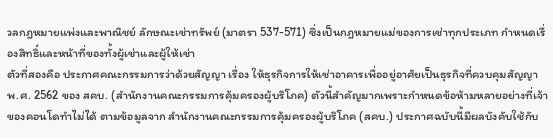วลกฎหมายแพ่งและพาณิชย์ ลักษณะเช่าทรัพย์ (มาตรา 537-571) ซึ่งเป็นกฎหมายแม่ของการเช่าทุกประเภท กำหนดเรื่องสิทธิ์และหน้าที่ของทั้งผู้เช่าและผู้ให้เช่า
ตัวที่สองคือ ประกาศคณะกรรมการว่าด้วยสัญญา เรื่อง ให้ธุรกิจการให้เช่าอาคารเพื่ออยู่อาศัยเป็นธุรกิจที่ควบคุมสัญญา พ.ศ. 2562 ของ สคบ. (สำนักงานคณะกรรมการคุ้มครองผู้บริโภค) ตัวนี้สำคัญมากเพราะกำหนดข้อห้ามหลายอย่างที่เจ้าของคอนโดทำไม่ได้ ตามข้อมูลจาก สำนักงานคณะกรรมการคุ้มครองผู้บริโภค (สคบ.) ประกาศฉบับนี้มีผลบังคับใช้กับ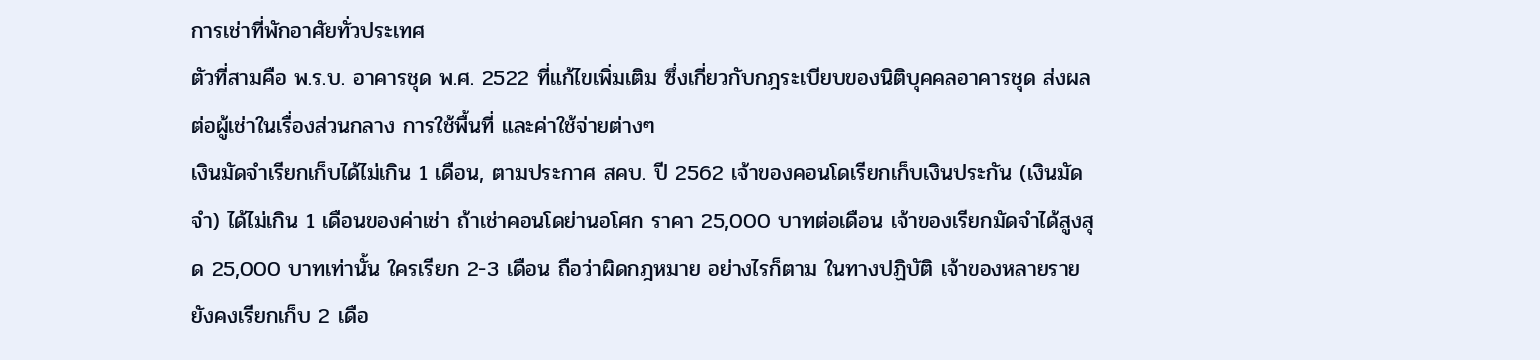การเช่าที่พักอาศัยทั่วประเทศ
ตัวที่สามคือ พ.ร.บ. อาคารชุด พ.ศ. 2522 ที่แก้ไขเพิ่มเติม ซึ่งเกี่ยวกับกฎระเบียบของนิติบุคคลอาคารชุด ส่งผลต่อผู้เช่าในเรื่องส่วนกลาง การใช้พื้นที่ และค่าใช้จ่ายต่างๆ
เงินมัดจำเรียกเก็บได้ไม่เกิน 1 เดือน, ตามประกาศ สคบ. ปี 2562 เจ้าของคอนโดเรียกเก็บเงินประกัน (เงินมัดจำ) ได้ไม่เกิน 1 เดือนของค่าเช่า ถ้าเช่าคอนโดย่านอโศก ราคา 25,000 บาทต่อเดือน เจ้าของเรียกมัดจำได้สูงสุด 25,000 บาทเท่านั้น ใครเรียก 2-3 เดือน ถือว่าผิดกฎหมาย อย่างไรก็ตาม ในทางปฏิบัติ เจ้าของหลายรายยังคงเรียกเก็บ 2 เดือ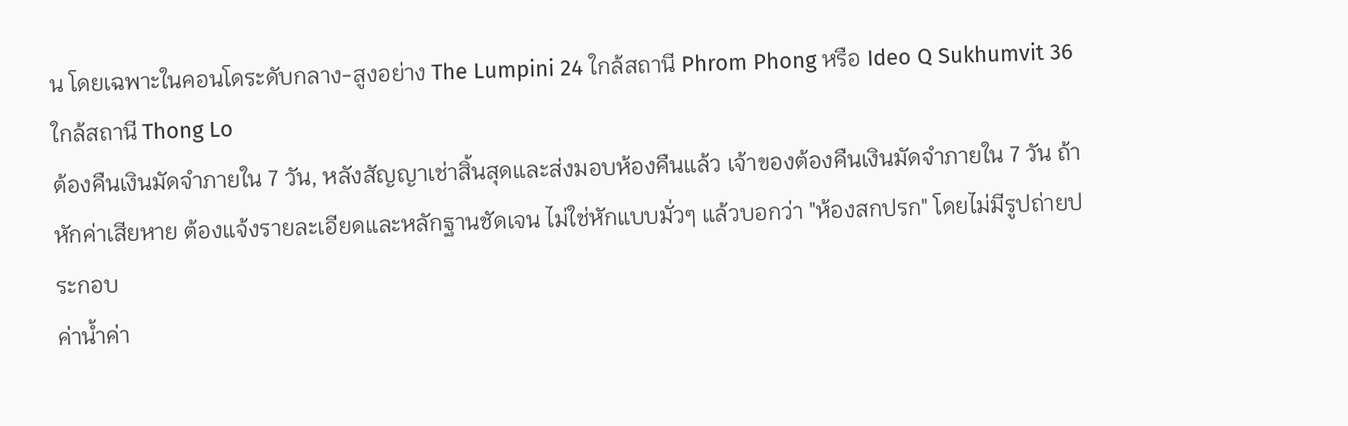น โดยเฉพาะในคอนโดระดับกลาง-สูงอย่าง The Lumpini 24 ใกล้สถานี Phrom Phong หรือ Ideo Q Sukhumvit 36 ใกล้สถานี Thong Lo
ต้องคืนเงินมัดจำภายใน 7 วัน, หลังสัญญาเช่าสิ้นสุดและส่งมอบห้องคืนแล้ว เจ้าของต้องคืนเงินมัดจำภายใน 7 วัน ถ้าหักค่าเสียหาย ต้องแจ้งรายละเอียดและหลักฐานชัดเจน ไม่ใช่หักแบบมั่วๆ แล้วบอกว่า "ห้องสกปรก" โดยไม่มีรูปถ่ายประกอบ
ค่าน้ำค่า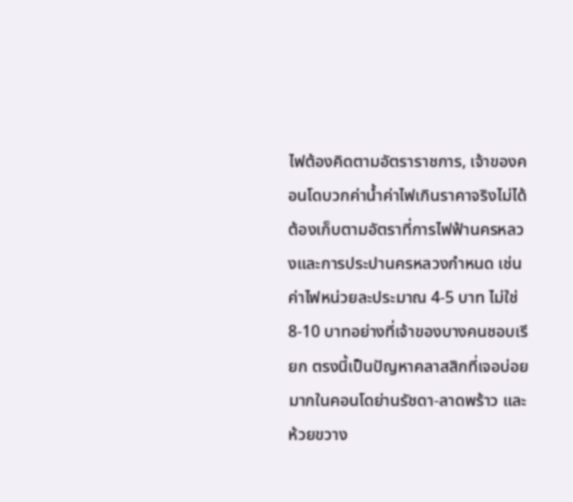ไฟต้องคิดตามอัตราราชการ, เจ้าของคอนโดบวกค่าน้ำค่าไฟเกินราคาจริงไม่ได้ ต้องเก็บตามอัตราที่การไฟฟ้านครหลวงและการประปานครหลวงกำหนด เช่น ค่าไฟหน่วยละประมาณ 4-5 บาท ไม่ใช่ 8-10 บาทอย่างที่เจ้าของบางคนชอบเรียก ตรงนี้เป็นปัญหาคลาสสิกที่เจอบ่อยมากในคอนโดย่านรัชดา-ลาดพร้าว และห้วยขวาง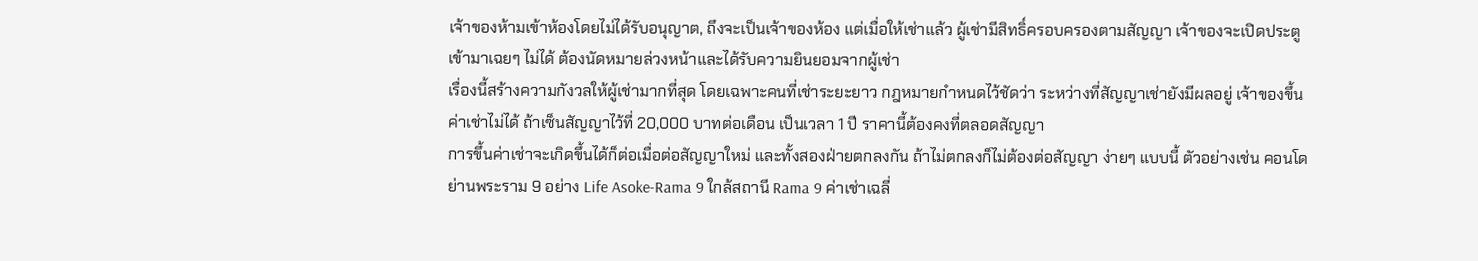เจ้าของห้ามเข้าห้องโดยไม่ได้รับอนุญาต, ถึงจะเป็นเจ้าของห้อง แต่เมื่อให้เช่าแล้ว ผู้เช่ามีสิทธิ์ครอบครองตามสัญญา เจ้าของจะเปิดประตูเข้ามาเฉยๆ ไม่ได้ ต้องนัดหมายล่วงหน้าและได้รับความยินยอมจากผู้เช่า
เรื่องนี้สร้างความกังวลให้ผู้เช่ามากที่สุด โดยเฉพาะคนที่เช่าระยะยาว กฎหมายกำหนดไว้ชัดว่า ระหว่างที่สัญญาเช่ายังมีผลอยู่ เจ้าของขึ้นค่าเช่าไม่ได้ ถ้าเซ็นสัญญาไว้ที่ 20,000 บาทต่อเดือน เป็นเวลา 1 ปี ราคานี้ต้องคงที่ตลอดสัญญา
การขึ้นค่าเช่าจะเกิดขึ้นได้ก็ต่อเมื่อต่อสัญญาใหม่ และทั้งสองฝ่ายตกลงกัน ถ้าไม่ตกลงก็ไม่ต้องต่อสัญญา ง่ายๆ แบบนี้ ตัวอย่างเช่น คอนโดย่านพระราม 9 อย่าง Life Asoke-Rama 9 ใกล้สถานี Rama 9 ค่าเช่าเฉลี่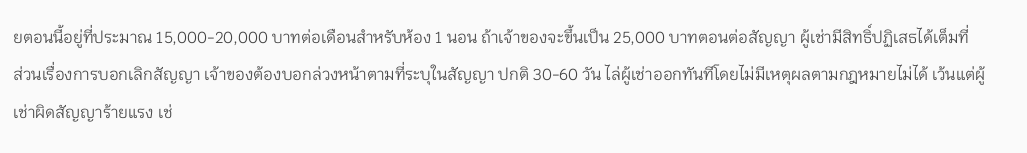ยตอนนี้อยู่ที่ประมาณ 15,000-20,000 บาทต่อเดือนสำหรับห้อง 1 นอน ถ้าเจ้าของจะขึ้นเป็น 25,000 บาทตอนต่อสัญญา ผู้เช่ามีสิทธิ์ปฏิเสธได้เต็มที่
ส่วนเรื่องการบอกเลิกสัญญา เจ้าของต้องบอกล่วงหน้าตามที่ระบุในสัญญา ปกติ 30-60 วัน ไล่ผู้เช่าออกทันทีโดยไม่มีเหตุผลตามกฎหมายไม่ได้ เว้นแต่ผู้เช่าผิดสัญญาร้ายแรง เช่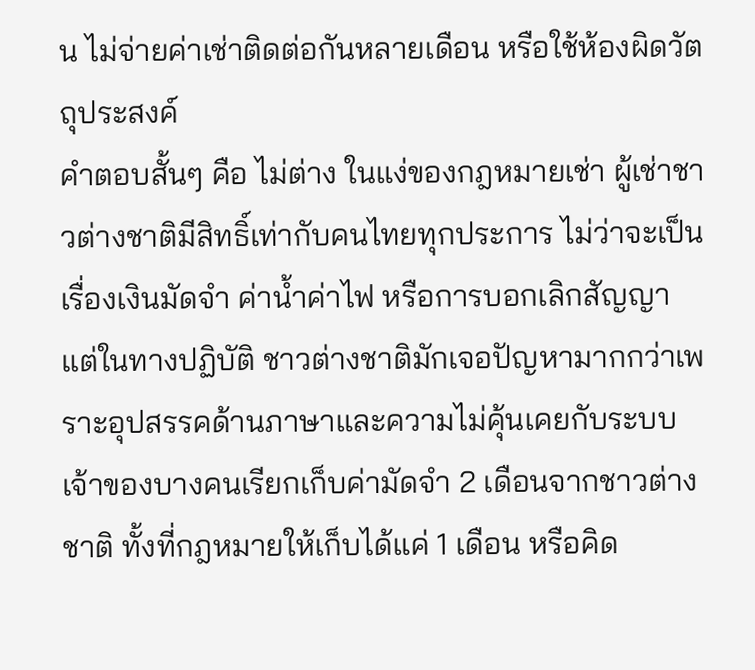น ไม่จ่ายค่าเช่าติดต่อกันหลายเดือน หรือใช้ห้องผิดวัตถุประสงค์
คำตอบสั้นๆ คือ ไม่ต่าง ในแง่ของกฎหมายเช่า ผู้เช่าชาวต่างชาติมีสิทธิ์เท่ากับคนไทยทุกประการ ไม่ว่าจะเป็นเรื่องเงินมัดจำ ค่าน้ำค่าไฟ หรือการบอกเลิกสัญญา
แต่ในทางปฏิบัติ ชาวต่างชาติมักเจอปัญหามากกว่าเพราะอุปสรรคด้านภาษาและความไม่คุ้นเคยกับระบบ เจ้าของบางคนเรียกเก็บค่ามัดจำ 2 เดือนจากชาวต่างชาติ ทั้งที่กฎหมายให้เก็บได้แค่ 1 เดือน หรือคิด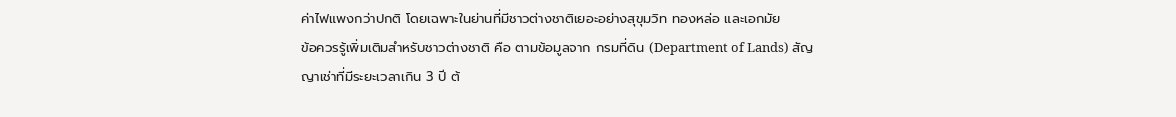ค่าไฟแพงกว่าปกติ โดยเฉพาะในย่านที่มีชาวต่างชาติเยอะอย่างสุขุมวิท ทองหล่อ และเอกมัย
ข้อควรรู้เพิ่มเติมสำหรับชาวต่างชาติ คือ ตามข้อมูลจาก กรมที่ดิน (Department of Lands) สัญญาเช่าที่มีระยะเวลาเกิน 3 ปี ต้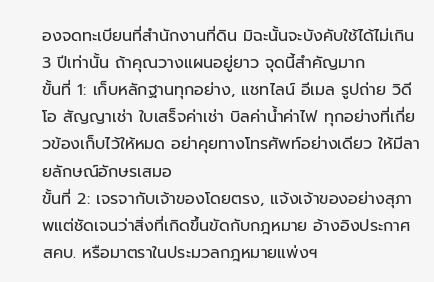องจดทะเบียนที่สำนักงานที่ดิน มิฉะนั้นจะบังคับใช้ได้ไม่เกิน 3 ปีเท่านั้น ถ้าคุณวางแผนอยู่ยาว จุดนี้สำคัญมาก
ขั้นที่ 1: เก็บหลักฐานทุกอย่าง, แชทไลน์ อีเมล รูปถ่าย วิดีโอ สัญญาเช่า ใบเสร็จค่าเช่า บิลค่าน้ำค่าไฟ ทุกอย่างที่เกี่ยวข้องเก็บไว้ให้หมด อย่าคุยทางโทรศัพท์อย่างเดียว ให้มีลายลักษณ์อักษรเสมอ
ขั้นที่ 2: เจรจากับเจ้าของโดยตรง, แจ้งเจ้าของอย่างสุภาพแต่ชัดเจนว่าสิ่งที่เกิดขึ้นขัดกับกฎหมาย อ้างอิงประกาศ สคบ. หรือมาตราในประมวลกฎหมายแพ่งฯ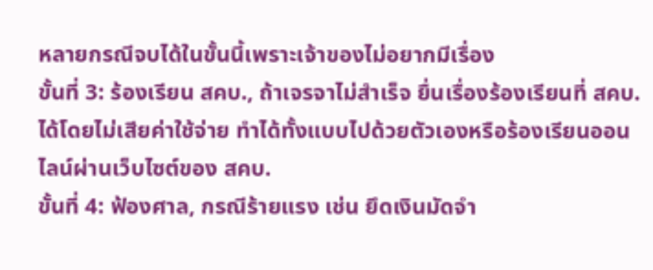หลายกรณีจบได้ในขั้นนี้เพราะเจ้าของไม่อยากมีเรื่อง
ขั้นที่ 3: ร้องเรียน สคบ., ถ้าเจรจาไม่สำเร็จ ยื่นเรื่องร้องเรียนที่ สคบ. ได้โดยไม่เสียค่าใช้จ่าย ทำได้ทั้งแบบไปด้วยตัวเองหรือร้องเรียนออนไลน์ผ่านเว็บไซต์ของ สคบ.
ขั้นที่ 4: ฟ้องศาล, กรณีร้ายแรง เช่น ยึดเงินมัดจำ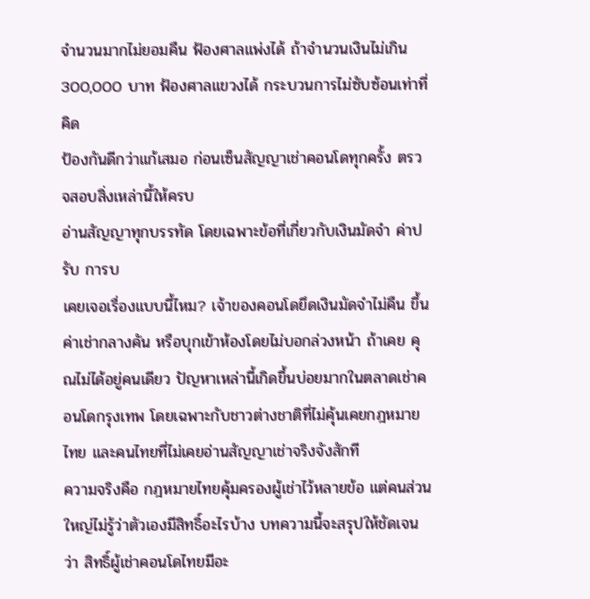จำนวนมากไม่ยอมคืน ฟ้องศาลแพ่งได้ ถ้าจำนวนเงินไม่เกิน 300,000 บาท ฟ้องศาลแขวงได้ กระบวนการไม่ซับซ้อนเท่าที่คิด
ป้องกันดีกว่าแก้เสมอ ก่อนเซ็นสัญญาเช่าคอนโดทุกครั้ง ตรวจสอบสิ่งเหล่านี้ให้ครบ
อ่านสัญญาทุกบรรทัด โดยเฉพาะข้อที่เกี่ยวกับเงินมัดจำ ค่าปรับ การบ
เคยเจอเรื่องแบบนี้ไหม? เจ้าของคอนโดยึดเงินมัดจำไม่คืน ขึ้นค่าเช่ากลางคัน หรือบุกเข้าห้องโดยไม่บอกล่วงหน้า ถ้าเคย คุณไม่ได้อยู่คนเดียว ปัญหาเหล่านี้เกิดขึ้นบ่อยมากในตลาดเช่าคอนโดกรุงเทพ โดยเฉพาะกับชาวต่างชาติที่ไม่คุ้นเคยกฎหมายไทย และคนไทยที่ไม่เคยอ่านสัญญาเช่าจริงจังสักที
ความจริงคือ กฎหมายไทยคุ้มครองผู้เช่าไว้หลายข้อ แต่คนส่วนใหญ่ไม่รู้ว่าตัวเองมีสิทธิ์อะไรบ้าง บทความนี้จะสรุปให้ชัดเจนว่า สิทธิ์ผู้เช่าคอนโดไทยมีอะ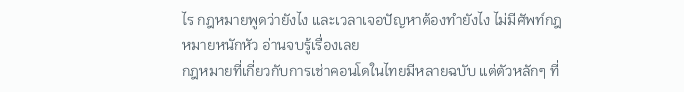ไร กฎหมายพูดว่ายังไง และเวลาเจอปัญหาต้องทำยังไง ไม่มีศัพท์กฎหมายหนักหัว อ่านจบรู้เรื่องเลย
กฎหมายที่เกี่ยวกับการเช่าคอนโดในไทยมีหลายฉบับ แต่ตัวหลักๆ ที่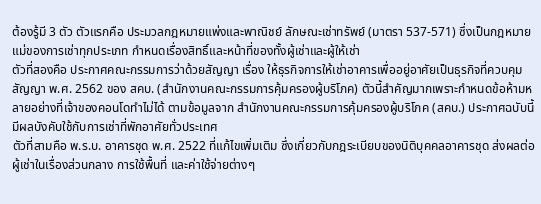ต้องรู้มี 3 ตัว ตัวแรกคือ ประมวลกฎหมายแพ่งและพาณิชย์ ลักษณะเช่าทรัพย์ (มาตรา 537-571) ซึ่งเป็นกฎหมายแม่ของการเช่าทุกประเภท กำหนดเรื่องสิทธิ์และหน้าที่ของทั้งผู้เช่าและผู้ให้เช่า
ตัวที่สองคือ ประกาศคณะกรรมการว่าด้วยสัญญา เรื่อง ให้ธุรกิจการให้เช่าอาคารเพื่ออยู่อาศัยเป็นธุรกิจที่ควบคุมสัญญา พ.ศ. 2562 ของ สคบ. (สำนักงานคณะกรรมการคุ้มครองผู้บริโภค) ตัวนี้สำคัญมากเพราะกำหนดข้อห้ามหลายอย่างที่เจ้าของคอนโดทำไม่ได้ ตามข้อมูลจาก สำนักงานคณะกรรมการคุ้มครองผู้บริโภค (สคบ.) ประกาศฉบับนี้มีผลบังคับใช้กับการเช่าที่พักอาศัยทั่วประเทศ
ตัวที่สามคือ พ.ร.บ. อาคารชุด พ.ศ. 2522 ที่แก้ไขเพิ่มเติม ซึ่งเกี่ยวกับกฎระเบียบของนิติบุคคลอาคารชุด ส่งผลต่อผู้เช่าในเรื่องส่วนกลาง การใช้พื้นที่ และค่าใช้จ่ายต่างๆ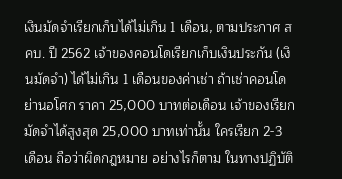เงินมัดจำเรียกเก็บได้ไม่เกิน 1 เดือน, ตามประกาศ สคบ. ปี 2562 เจ้าของคอนโดเรียกเก็บเงินประกัน (เงินมัดจำ) ได้ไม่เกิน 1 เดือนของค่าเช่า ถ้าเช่าคอนโดย่านอโศก ราคา 25,000 บาทต่อเดือน เจ้าของเรียกมัดจำได้สูงสุด 25,000 บาทเท่านั้น ใครเรียก 2-3 เดือน ถือว่าผิดกฎหมาย อย่างไรก็ตาม ในทางปฏิบัติ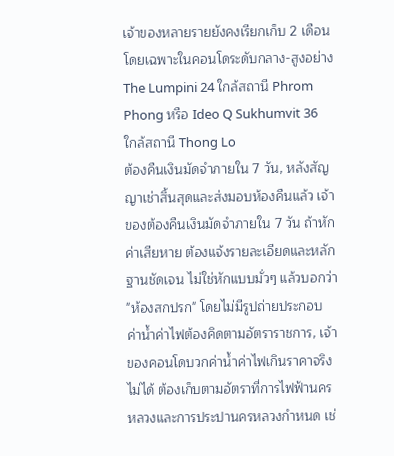เจ้าของหลายรายยังคงเรียกเก็บ 2 เดือน โดยเฉพาะในคอนโดระดับกลาง-สูงอย่าง The Lumpini 24 ใกล้สถานี Phrom Phong หรือ Ideo Q Sukhumvit 36 ใกล้สถานี Thong Lo
ต้องคืนเงินมัดจำภายใน 7 วัน, หลังสัญญาเช่าสิ้นสุดและส่งมอบห้องคืนแล้ว เจ้าของต้องคืนเงินมัดจำภายใน 7 วัน ถ้าหักค่าเสียหาย ต้องแจ้งรายละเอียดและหลักฐานชัดเจน ไม่ใช่หักแบบมั่วๆ แล้วบอกว่า "ห้องสกปรก" โดยไม่มีรูปถ่ายประกอบ
ค่าน้ำค่าไฟต้องคิดตามอัตราราชการ, เจ้าของคอนโดบวกค่าน้ำค่าไฟเกินราคาจริงไม่ได้ ต้องเก็บตามอัตราที่การไฟฟ้านครหลวงและการประปานครหลวงกำหนด เช่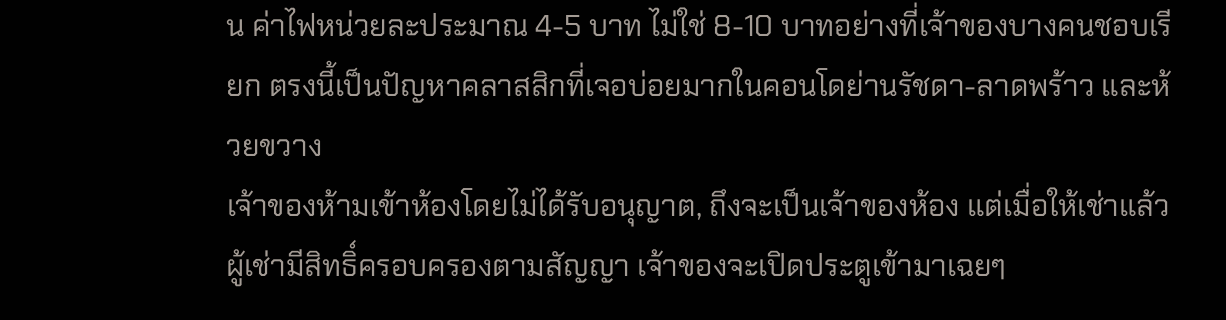น ค่าไฟหน่วยละประมาณ 4-5 บาท ไม่ใช่ 8-10 บาทอย่างที่เจ้าของบางคนชอบเรียก ตรงนี้เป็นปัญหาคลาสสิกที่เจอบ่อยมากในคอนโดย่านรัชดา-ลาดพร้าว และห้วยขวาง
เจ้าของห้ามเข้าห้องโดยไม่ได้รับอนุญาต, ถึงจะเป็นเจ้าของห้อง แต่เมื่อให้เช่าแล้ว ผู้เช่ามีสิทธิ์ครอบครองตามสัญญา เจ้าของจะเปิดประตูเข้ามาเฉยๆ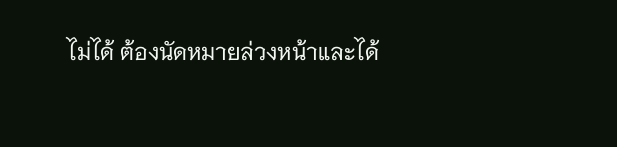ไม่ได้ ต้องนัดหมายล่วงหน้าและได้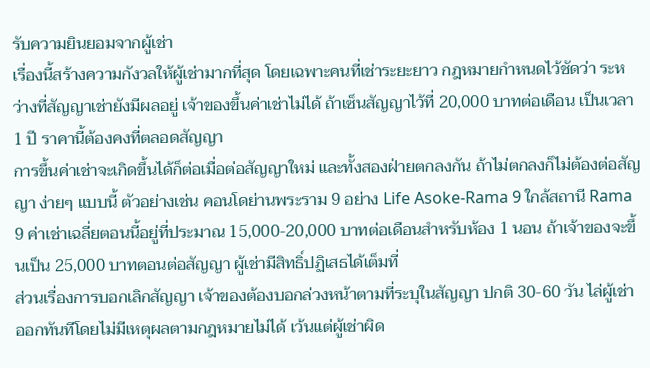รับความยินยอมจากผู้เช่า
เรื่องนี้สร้างความกังวลให้ผู้เช่ามากที่สุด โดยเฉพาะคนที่เช่าระยะยาว กฎหมายกำหนดไว้ชัดว่า ระหว่างที่สัญญาเช่ายังมีผลอยู่ เจ้าของขึ้นค่าเช่าไม่ได้ ถ้าเซ็นสัญญาไว้ที่ 20,000 บาทต่อเดือน เป็นเวลา 1 ปี ราคานี้ต้องคงที่ตลอดสัญญา
การขึ้นค่าเช่าจะเกิดขึ้นได้ก็ต่อเมื่อต่อสัญญาใหม่ และทั้งสองฝ่ายตกลงกัน ถ้าไม่ตกลงก็ไม่ต้องต่อสัญญา ง่ายๆ แบบนี้ ตัวอย่างเช่น คอนโดย่านพระราม 9 อย่าง Life Asoke-Rama 9 ใกล้สถานี Rama 9 ค่าเช่าเฉลี่ยตอนนี้อยู่ที่ประมาณ 15,000-20,000 บาทต่อเดือนสำหรับห้อง 1 นอน ถ้าเจ้าของจะขึ้นเป็น 25,000 บาทตอนต่อสัญญา ผู้เช่ามีสิทธิ์ปฏิเสธได้เต็มที่
ส่วนเรื่องการบอกเลิกสัญญา เจ้าของต้องบอกล่วงหน้าตามที่ระบุในสัญญา ปกติ 30-60 วัน ไล่ผู้เช่าออกทันทีโดยไม่มีเหตุผลตามกฎหมายไม่ได้ เว้นแต่ผู้เช่าผิด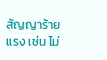สัญญาร้ายแรง เช่น ไม่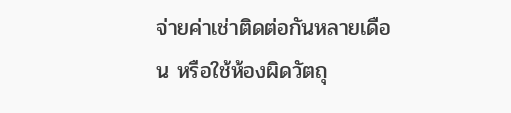จ่ายค่าเช่าติดต่อกันหลายเดือน หรือใช้ห้องผิดวัตถุ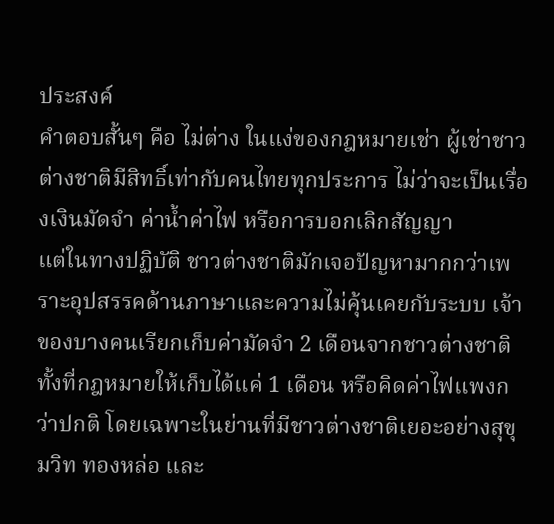ประสงค์
คำตอบสั้นๆ คือ ไม่ต่าง ในแง่ของกฎหมายเช่า ผู้เช่าชาวต่างชาติมีสิทธิ์เท่ากับคนไทยทุกประการ ไม่ว่าจะเป็นเรื่องเงินมัดจำ ค่าน้ำค่าไฟ หรือการบอกเลิกสัญญา
แต่ในทางปฏิบัติ ชาวต่างชาติมักเจอปัญหามากกว่าเพราะอุปสรรคด้านภาษาและความไม่คุ้นเคยกับระบบ เจ้าของบางคนเรียกเก็บค่ามัดจำ 2 เดือนจากชาวต่างชาติ ทั้งที่กฎหมายให้เก็บได้แค่ 1 เดือน หรือคิดค่าไฟแพงกว่าปกติ โดยเฉพาะในย่านที่มีชาวต่างชาติเยอะอย่างสุขุมวิท ทองหล่อ และ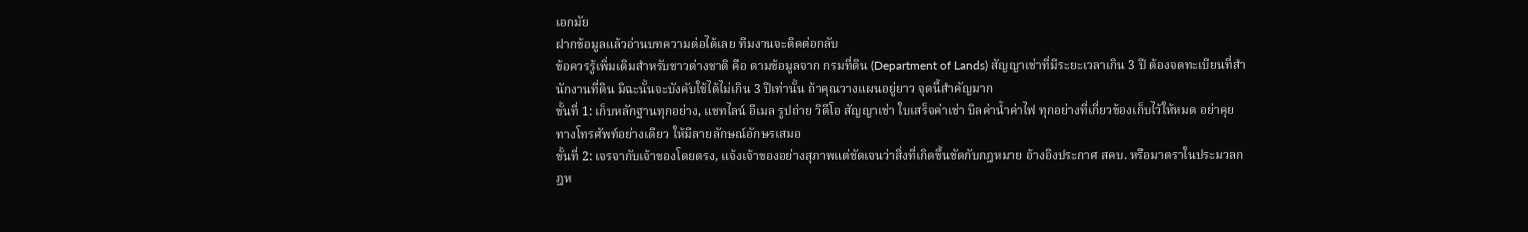เอกมัย
ฝากข้อมูลแล้วอ่านบทความต่อได้เลย ทีมงานจะติดต่อกลับ
ข้อควรรู้เพิ่มเติมสำหรับชาวต่างชาติ คือ ตามข้อมูลจาก กรมที่ดิน (Department of Lands) สัญญาเช่าที่มีระยะเวลาเกิน 3 ปี ต้องจดทะเบียนที่สำนักงานที่ดิน มิฉะนั้นจะบังคับใช้ได้ไม่เกิน 3 ปีเท่านั้น ถ้าคุณวางแผนอยู่ยาว จุดนี้สำคัญมาก
ขั้นที่ 1: เก็บหลักฐานทุกอย่าง, แชทไลน์ อีเมล รูปถ่าย วิดีโอ สัญญาเช่า ใบเสร็จค่าเช่า บิลค่าน้ำค่าไฟ ทุกอย่างที่เกี่ยวข้องเก็บไว้ให้หมด อย่าคุยทางโทรศัพท์อย่างเดียว ให้มีลายลักษณ์อักษรเสมอ
ขั้นที่ 2: เจรจากับเจ้าของโดยตรง, แจ้งเจ้าของอย่างสุภาพแต่ชัดเจนว่าสิ่งที่เกิดขึ้นขัดกับกฎหมาย อ้างอิงประกาศ สคบ. หรือมาตราในประมวลกฎห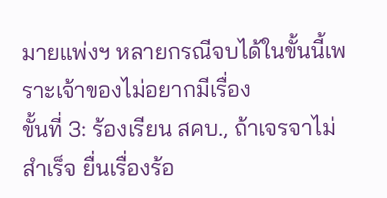มายแพ่งฯ หลายกรณีจบได้ในขั้นนี้เพราะเจ้าของไม่อยากมีเรื่อง
ขั้นที่ 3: ร้องเรียน สคบ., ถ้าเจรจาไม่สำเร็จ ยื่นเรื่องร้อ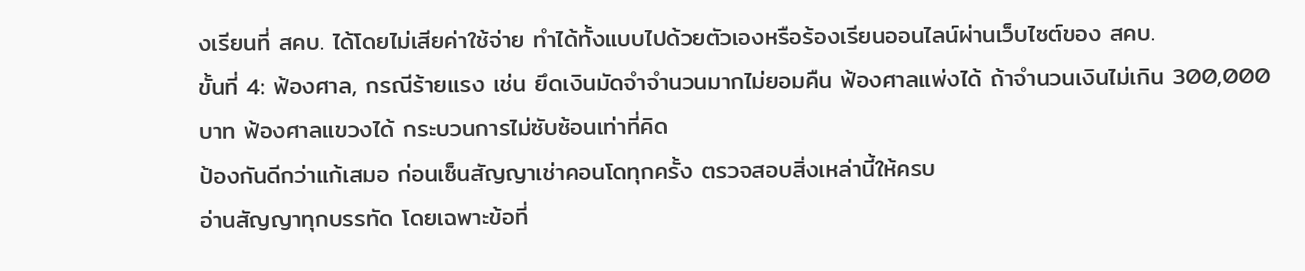งเรียนที่ สคบ. ได้โดยไม่เสียค่าใช้จ่าย ทำได้ทั้งแบบไปด้วยตัวเองหรือร้องเรียนออนไลน์ผ่านเว็บไซต์ของ สคบ.
ขั้นที่ 4: ฟ้องศาล, กรณีร้ายแรง เช่น ยึดเงินมัดจำจำนวนมากไม่ยอมคืน ฟ้องศาลแพ่งได้ ถ้าจำนวนเงินไม่เกิน 300,000 บาท ฟ้องศาลแขวงได้ กระบวนการไม่ซับซ้อนเท่าที่คิด
ป้องกันดีกว่าแก้เสมอ ก่อนเซ็นสัญญาเช่าคอนโดทุกครั้ง ตรวจสอบสิ่งเหล่านี้ให้ครบ
อ่านสัญญาทุกบรรทัด โดยเฉพาะข้อที่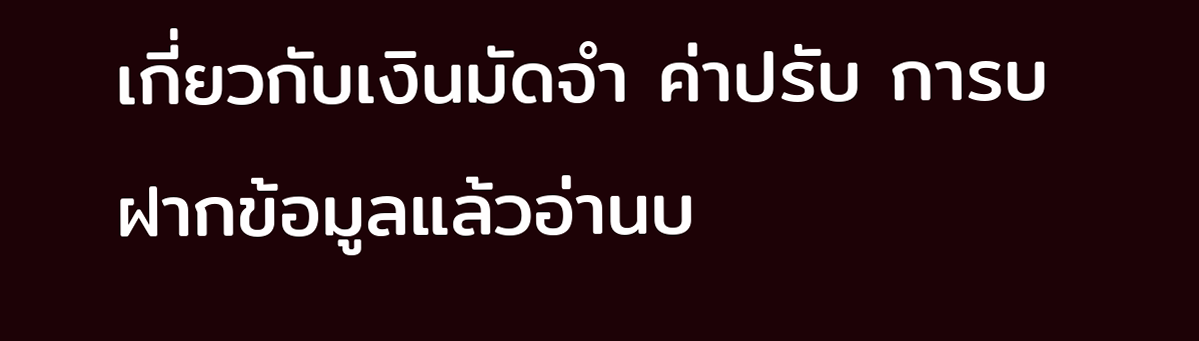เกี่ยวกับเงินมัดจำ ค่าปรับ การบ
ฝากข้อมูลแล้วอ่านบ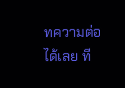ทความต่อได้เลย ที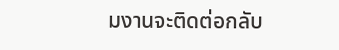มงานจะติดต่อกลับ